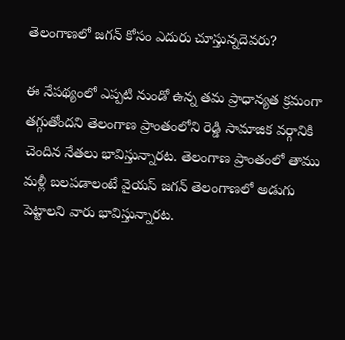తెలంగాణలో జగన్ కోసం ఎదురు చూస్తున్నదెవరు?

ఈ నేపథ్యంలో ఎప్పటి నుండో ఉన్న తమ ప్రాధాన్యత క్రమంగా తగ్గుతోందని తెలంగాణ ప్రాంతంలోని రెడ్డి సామాజిక వర్గానికి చెందిన నేతలు భావిస్తున్నారట. తెలంగాణ ప్రాంతంలో తాము మళ్లీ బలపడాలంటే వైయస్ జగన్ తెలంగాణలో అడుగు పెట్టాలని వారు భావిస్తున్నారట.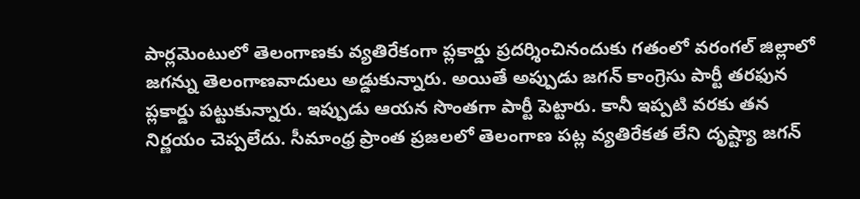పార్లమెంటులో తెలంగాణకు వ్యతిరేకంగా ప్లకార్డు ప్రదర్శించినందుకు గతంలో వరంగల్ జిల్లాలో జగన్ను తెలంగాణవాదులు అడ్డుకున్నారు. అయితే అప్పుడు జగన్ కాంగ్రెసు పార్టీ తరఫున ప్లకార్డు పట్టుకున్నారు. ఇప్పుడు ఆయన సొంతగా పార్టీ పెట్టారు. కానీ ఇప్పటి వరకు తన నిర్ణయం చెప్పలేదు. సీమాంధ్ర ప్రాంత ప్రజలలో తెలంగాణ పట్ల వ్యతిరేకత లేని దృష్ట్యా జగన్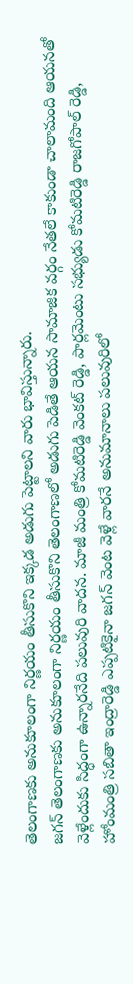తెలంగాణకు అనుకూలంగా నిర్ణయం తీసుకొని ఇక్కడ అడుగు పెట్టాలని వారు భావిస్తున్నారు.
జగన్ తెలంగాణకు అనుకూలంగా నిర్ణయం తీసుకొని తెలంగాణలో అడుగు పెడితే ఆయన సామాజిక వర్గం నేతలే కాకుండా చాలామంది ఆయనతో వెళ్లేందుకు సిద్ధంగా ఉన్నారనేది పలువురి వాదన. మాజీ మంత్రి కోమటిరెడ్డి వెంకట్ రెడ్డి, పార్లమెంటు సభ్యుడు కోమటిరెడ్డి రాజగోపాల్ రెడ్డి, హోంమంత్రి సబితా ఇంద్రారెడ్డి ఎప్పటికైనా జగన్ వెంట వెళ్లే వారనే అనుమానాలు పలువురిలో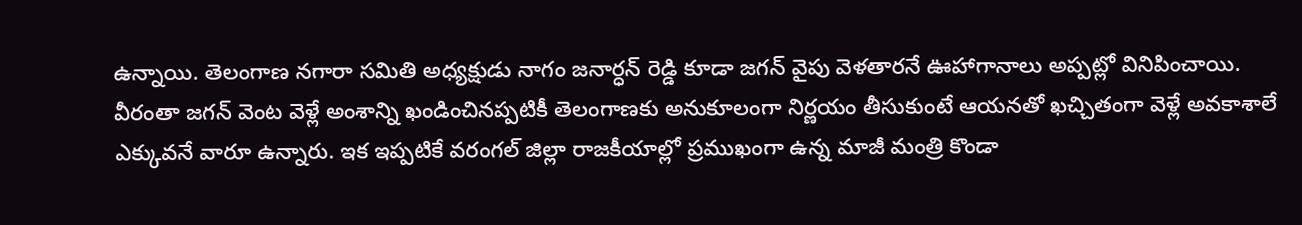ఉన్నాయి. తెలంగాణ నగారా సమితి అధ్యక్షుడు నాగం జనార్ధన్ రెడ్డి కూడా జగన్ వైపు వెళతారనే ఊహాగానాలు అప్పట్లో వినిపించాయి. వీరంతా జగన్ వెంట వెళ్లే అంశాన్ని ఖండించినప్పటికీ తెలంగాణకు అనుకూలంగా నిర్ణయం తీసుకుంటే ఆయనతో ఖచ్చితంగా వెళ్లే అవకాశాలే ఎక్కువనే వారూ ఉన్నారు. ఇక ఇప్పటికే వరంగల్ జిల్లా రాజకీయాల్లో ప్రముఖంగా ఉన్న మాజీ మంత్రి కొండా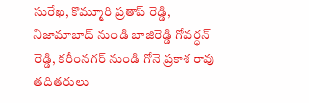సురేఖ, కొమ్మూరి ప్రతాప్ రెడ్డి, నిజామాబాద్ నుండి బాజిరెడ్డి గోవర్ధన్ రెడ్డి, కరీంనగర్ నుండి గోనె ప్రకాశ రావు తదితరులు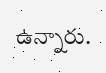ఉన్నారు.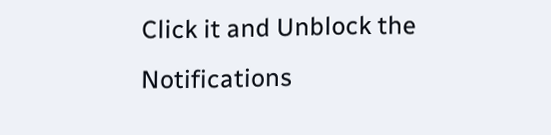Click it and Unblock the Notifications